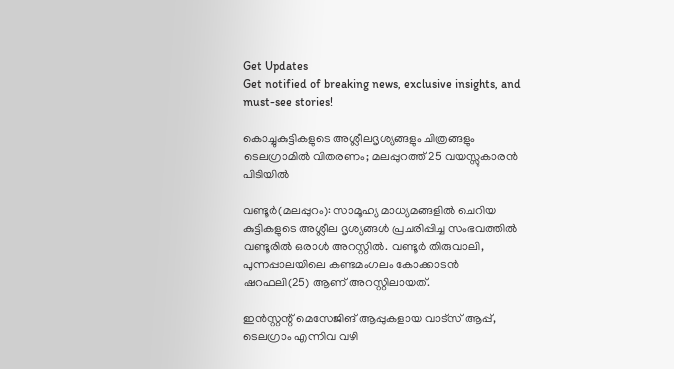Get Updates
Get notified of breaking news, exclusive insights, and must-see stories!

കൊച്ചുകുട്ടികളുടെ അശ്ലീലദൃശ്യങ്ങളും ചിത്രങ്ങളും ടെലഗ്രാമിൽ വിതരണം; മലപ്പുറത്ത് 25 വയസ്സുകാരൻ പിടിയിൽ

വണ്ടൂര്‍(മലപ്പുറം): സാമൂഹ്യ മാധ്യമങ്ങളില്‍ ചെറിയ കുട്ടികളുടെ അശ്ലീല ദൃശ്യങ്ങള്‍ പ്രചരിപ്പിച്ച സംഭവത്തില്‍ വണ്ടൂരില്‍ ഒരാള്‍ അറസ്റ്റില്‍. വണ്ടൂര്‍ തിരുവാലി, പുന്നപ്പാലയിലെ കണ്ടമംഗലം കോക്കാടന്‍ ഷറഫലി(25) ആണ് അറസ്റ്റിലായത്.

ഇന്‍സ്റ്റന്റ് മെസേജിങ് ആപ്പുകളായ വാട്‌സ് ആപ്പ്, ടെലഗ്രാം എന്നിവ വഴി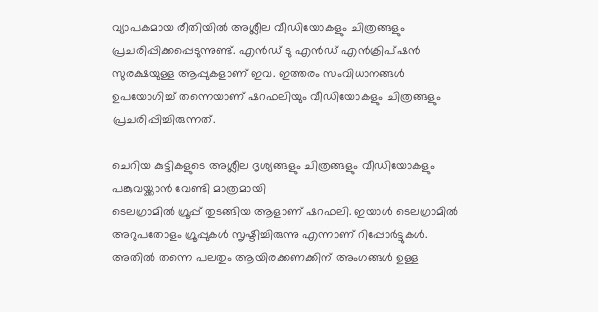വ്യാപകമായ രീതിയില്‍ അശ്ലീല വീഡിയോകളും ചിത്രങ്ങളും പ്രചരിപ്പിക്കപ്പെടുന്നുണ്ട്. എന്‍ഡ് ടു എന്‍ഡ് എന്‍ക്രിപ്ഷന്‍ സുരക്ഷയുള്ള ആപ്പുകളാണ് ഇവ. ഇത്തരം സംവിധാനങ്ങള്‍ ഉപയോഗിച്ച് തന്നെയാണ് ഷറഫലിയും വീഡിയോകളും ചിത്രങ്ങളും പ്രചരിപ്പിച്ചിരുന്നത്.

ചെറിയ കുട്ടികളുടെ അശ്ലീല ദൃശ്യങ്ങളും ചിത്രങ്ങളും വീഡിയോകളും പങ്കുവയ്ക്കാന്‍ വേണ്ടി മാത്രമായി
ടെലഗ്രാമില്‍ ഗ്രൂപ്പ് തുടങ്ങിയ ആളാണ് ഷറഫലി. ഇയാള്‍ ടെലഗ്രാമില്‍ അറുപതോളം ഗ്രൂപ്പുകള്‍ സൃഷ്ടിച്ചിരുന്നു എന്നാണ് റിപ്പോര്‍ട്ടുകള്‍. അതില്‍ തന്നെ പലതും ആയിരക്കണക്കിന് അംഗങ്ങള്‍ ഉള്ള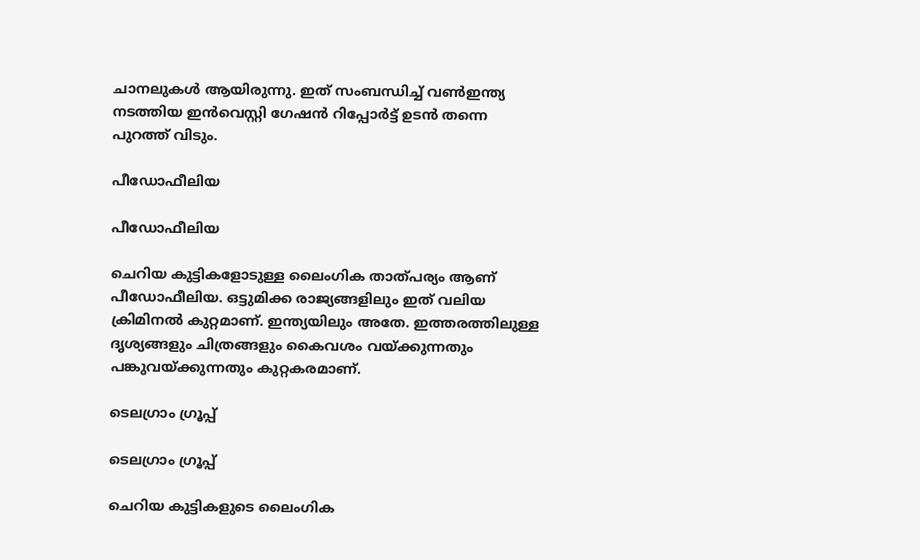ചാനലുകള്‍ ആയിരുന്നു. ഇത് സംബന്ധിച്ച് വണ്‍ഇന്ത്യ നടത്തിയ ഇന്‍വെസ്റ്റി ഗേഷന്‍ റിപ്പോര്‍ട്ട് ഉടന്‍ തന്നെ പുറത്ത് വിടും.

പീഡോഫീലിയ

പീഡോഫീലിയ

ചെറിയ കുട്ടികളോടുള്ള ലൈംഗിക താത്പര്യം ആണ് പീഡോഫീലിയ. ഒട്ടുമിക്ക രാജ്യങ്ങളിലും ഇത് വലിയ ക്രിമിനല്‍ കുറ്റമാണ്. ഇന്ത്യയിലും അതേ. ഇത്തരത്തിലുള്ള ദൃശ്യങ്ങളും ചിത്രങ്ങളും കൈവശം വയ്ക്കുന്നതും പങ്കുവയ്ക്കുന്നതും കുറ്റകരമാണ്.

ടെലഗ്രാം ഗ്രൂപ്പ്

ടെലഗ്രാം ഗ്രൂപ്പ്

ചെറിയ കുട്ടികളുടെ ലൈംഗിക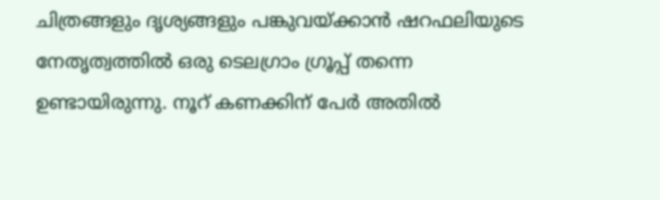ചിത്രങ്ങളും ദൃശ്യങ്ങളും പങ്കുവയ്ക്കാന്‍ ഷറഫലിയുടെ നേതൃത്വത്തില്‍ ഒരു ടെലഗ്രാം ഗ്രൂപ്പ് തന്നെ ഉണ്ടായിരുന്നു. നൂറ് കണക്കിന് പേര്‍ അതില്‍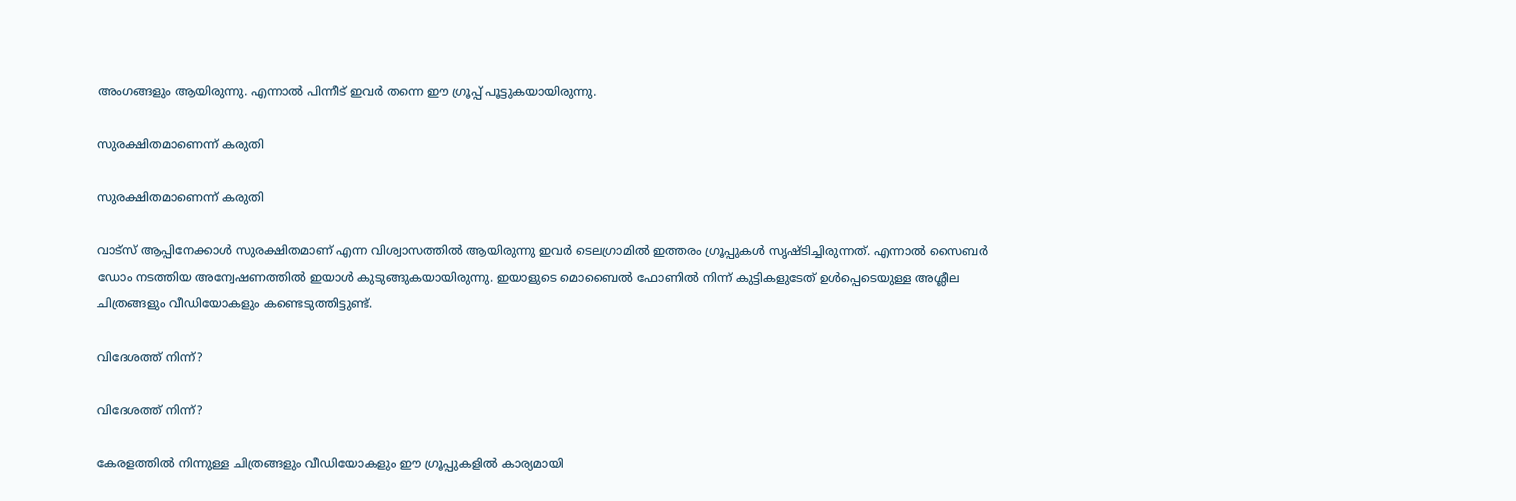അംഗങ്ങളും ആയിരുന്നു. എന്നാല്‍ പിന്നീട് ഇവര്‍ തന്നെ ഈ ഗ്രൂപ്പ് പൂട്ടുകയായിരുന്നു.

സുരക്ഷിതമാണെന്ന് കരുതി

സുരക്ഷിതമാണെന്ന് കരുതി

വാട്‌സ് ആപ്പിനേക്കാള്‍ സുരക്ഷിതമാണ് എന്ന വിശ്വാസത്തില്‍ ആയിരുന്നു ഇവര്‍ ടെലഗ്രാമില്‍ ഇത്തരം ഗ്രൂപ്പുകള്‍ സൃഷ്ടിച്ചിരുന്നത്. എന്നാല്‍ സൈബര്‍ ഡോം നടത്തിയ അന്വേഷണത്തില്‍ ഇയാള്‍ കുടുങ്ങുകയായിരുന്നു. ഇയാളുടെ മൊബൈല്‍ ഫോണില്‍ നിന്ന് കുട്ടികളുടേത് ഉള്‍പ്പെടെയുള്ള അശ്ലീല ചിത്രങ്ങളും വീഡിയോകളും കണ്ടെടുത്തിട്ടുണ്ട്.

വിദേശത്ത് നിന്ന്?

വിദേശത്ത് നിന്ന്?

കേരളത്തില്‍ നിന്നുള്ള ചിത്രങ്ങളും വീഡിയോകളും ഈ ഗ്രൂപ്പുകളില്‍ കാര്യമായി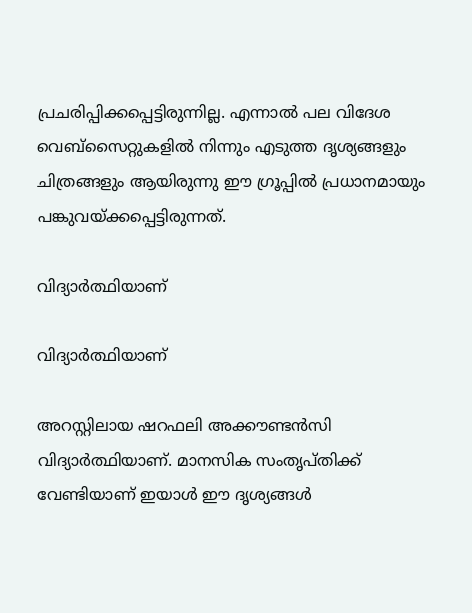പ്രചരിപ്പിക്കപ്പെട്ടിരുന്നില്ല. എന്നാല്‍ പല വിദേശ വെബ്‌സൈറ്റുകളില്‍ നിന്നും എടുത്ത ദൃശ്യങ്ങളും ചിത്രങ്ങളും ആയിരുന്നു ഈ ഗ്രൂപ്പില്‍ പ്രധാനമായും പങ്കുവയ്ക്കപ്പെട്ടിരുന്നത്.

വിദ്യാര്‍ത്ഥിയാണ്

വിദ്യാര്‍ത്ഥിയാണ്

അറസ്റ്റിലായ ഷറഫലി അക്കൗണ്ടന്‍സി വിദ്യാര്‍ത്ഥിയാണ്. മാനസിക സംതൃപ്തിക്ക് വേണ്ടിയാണ് ഇയാള്‍ ഈ ദൃശ്യങ്ങള്‍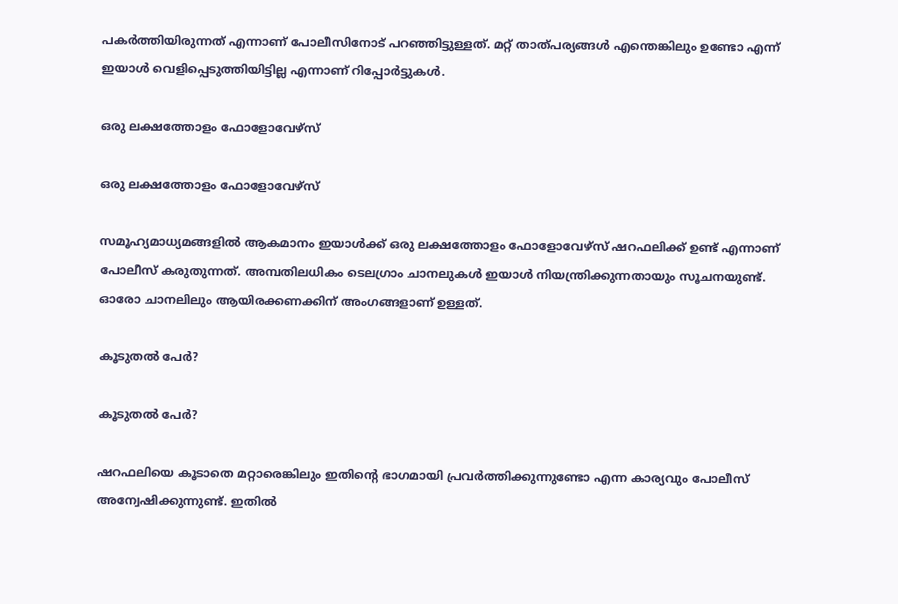പകര്‍ത്തിയിരുന്നത് എന്നാണ് പോലീസിനോട് പറഞ്ഞിട്ടുള്ളത്. മറ്റ് താത്പര്യങ്ങള്‍ എന്തെങ്കിലും ഉണ്ടോ എന്ന് ഇയാള്‍ വെളിപ്പെടുത്തിയിട്ടില്ല എന്നാണ് റിപ്പോര്‍ട്ടുകള്‍.

ഒരു ലക്ഷത്തോളം ഫോളോവേഴ്‌സ്

ഒരു ലക്ഷത്തോളം ഫോളോവേഴ്‌സ്

സമൂഹ്യമാധ്യമങ്ങളില്‍ ആകമാനം ഇയാള്‍ക്ക് ഒരു ലക്ഷത്തോളം ഫോളോവേഴ്‌സ് ഷറഫലിക്ക് ഉണ്ട് എന്നാണ് പോലീസ് കരുതുന്നത്. അമ്പതിലധികം ടെലഗ്രാം ചാനലുകള്‍ ഇയാള്‍ നിയന്ത്രിക്കുന്നതായും സൂചനയുണ്ട്. ഓരോ ചാനലിലും ആയിരക്കണക്കിന് അംഗങ്ങളാണ് ഉള്ളത്.

കൂടുതല്‍ പേര്‍?

കൂടുതല്‍ പേര്‍?

ഷറഫലിയെ കൂടാതെ മറ്റാരെങ്കിലും ഇതിന്റെ ഭാഗമായി പ്രവര്‍ത്തിക്കുന്നുണ്ടോ എന്ന കാര്യവും പോലീസ് അന്വേഷിക്കുന്നുണ്ട്. ഇതില്‍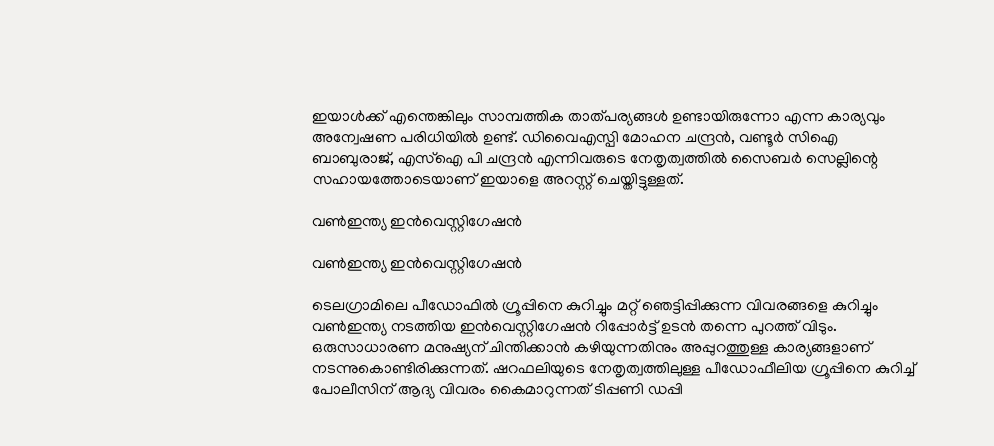ഇയാള്‍ക്ക് എന്തെങ്കിലും സാമ്പത്തിക താത്പര്യങ്ങള്‍ ഉണ്ടായിരുന്നോ എന്ന കാര്യവും അന്വേഷണ പരിധിയില്‍ ഉണ്ട്. ഡിവൈഎസ്പി മോഹന ചന്ദ്രന്‍, വണ്ടൂര്‍ സിഐ ബാബുരാജ്, എസ്‌ഐ പി ചന്ദ്രന്‍ എന്നിവരുടെ നേതൃത്വത്തില്‍ സൈബര്‍ സെല്ലിന്റെ സഹായത്തോടെയാണ് ഇയാളെ അറസ്റ്റ് ചെയ്തിട്ടുള്ളത്.

വണ്‍ഇന്ത്യ ഇന്‍വെസ്റ്റിഗേഷന്‍

വണ്‍ഇന്ത്യ ഇന്‍വെസ്റ്റിഗേഷന്‍

ടെലഗ്രാമിലെ പീഡോഫില്‍ ഗ്രൂപ്പിനെ കുറിച്ചും മറ്റ് ഞെട്ടിപ്പിക്കുന്ന വിവരങ്ങളെ കുറിച്ചും വണ്‍ഇന്ത്യ നടത്തിയ ഇന്‍വെസ്റ്റിഗേഷന്‍ റിപ്പോര്‍ട്ട് ഉടന്‍ തന്നെ പുറത്ത് വിടും. ഒരുസാധാരണ മനുഷ്യന് ചിന്തിക്കാന്‍ കഴിയുന്നതിനും അപ്പുറത്തുള്ള കാര്യങ്ങളാണ് നടന്നുകൊണ്ടിരിക്കുന്നത്. ഷറഫലിയുടെ നേതൃത്വത്തിലുള്ള പീഡോഫീലിയ ഗ്രൂപ്പിനെ കുറിച്ച് പോലീസിന് ആദ്യ വിവരം കൈമാറുന്നത് ടിപ്പണി ഡപ്പി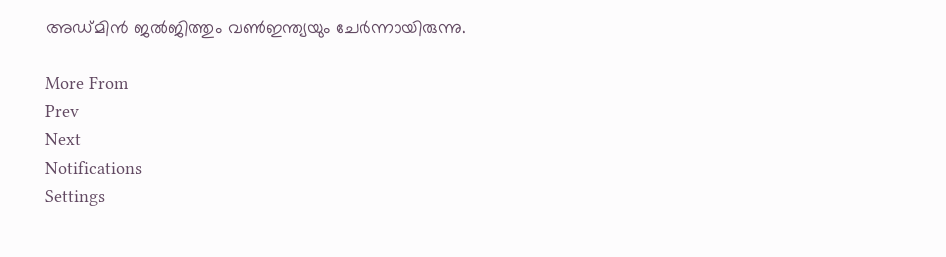അഡ്മിന്‍ ജല്‍ജിത്തും വണ്‍ഇന്ത്യയും ചേര്‍ന്നായിരുന്നു.

More From
Prev
Next
Notifications
Settings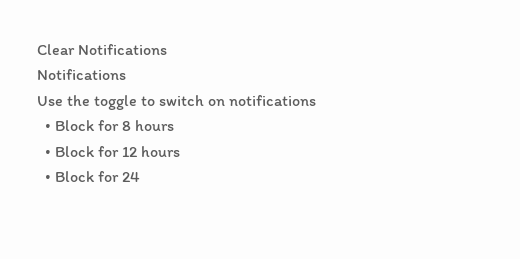Clear Notifications
Notifications
Use the toggle to switch on notifications
  • Block for 8 hours
  • Block for 12 hours
  • Block for 24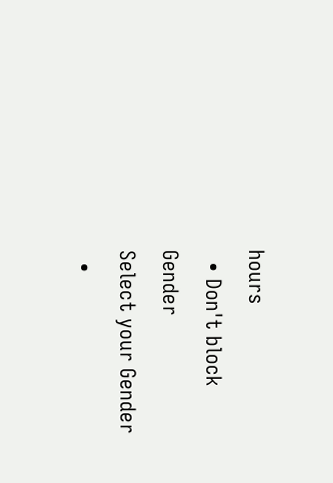hours
  • Don't block
Gender
Select your Gender
  •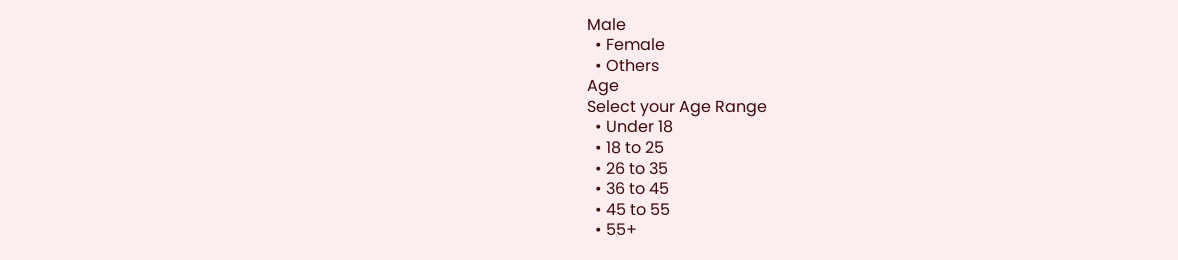Male
  • Female
  • Others
Age
Select your Age Range
  • Under 18
  • 18 to 25
  • 26 to 35
  • 36 to 45
  • 45 to 55
  • 55+